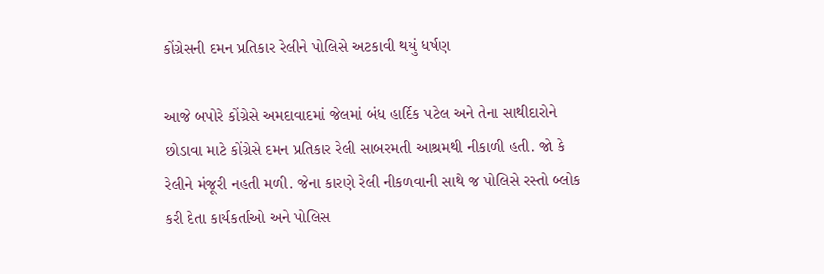કોંગ્રેસની દમન પ્રતિકાર રેલીને પોલિસે અટકાવી થયું ધર્ષણ

આજે બપોરે કોંગ્રેસે અમદાવાદમાં જેલમાં બંધ હાર્દિક પટેલ અને તેના સાથીદારોને છોડાવા માટે કોંગ્રેસે દમન પ્રતિકાર રેલી સાબરમતી આશ્રમથી નીકાળી હતી. જો કે રેલીને મંજૂરી નહતી મળી. જેના કારણે રેલી નીકળવાની સાથે જ પોલિસે રસ્તો બ્લોક કરી દેતા કાર્યકર્તાઓ અને પોલિસ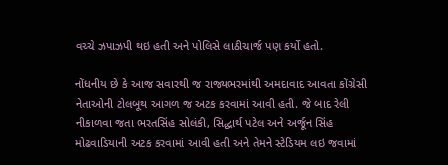વચ્ચે ઝપાઝપી થઇ હતી અને પોલિસે લાઠીચાર્જ પણ કર્યો હતો.

નોંધનીય છે કે આજ સવારથી જ રાજ્યભરમાંથી અમદાવાદ આવતા કોંગ્રેસી નેતાઓની ટોલબૂથ આગળ જ અટક કરવામાં આવી હતી. જે બાદ રેલી નીકાળવા જતા ભરતસિંહ સોલંકી, સિદ્ધાર્થ પટેલ અને અર્જૂન સિંહ મોઢવાડિયાની અટક કરવામાં આવી હતી અને તેમને સ્ટેડિયમ લઇ જવામાં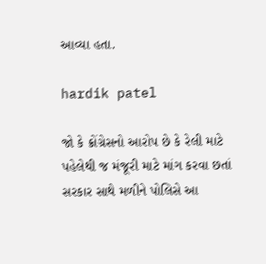આવ્યા હતા.

hardik patel

જો કે ક્રોંગ્રેસનો આરોપ છે કે રેલી માટે પહેલેથી જ મંજૂરી માટે માંગ કરવા છતાં સરકાર સાથે મળીને પોલિસે આ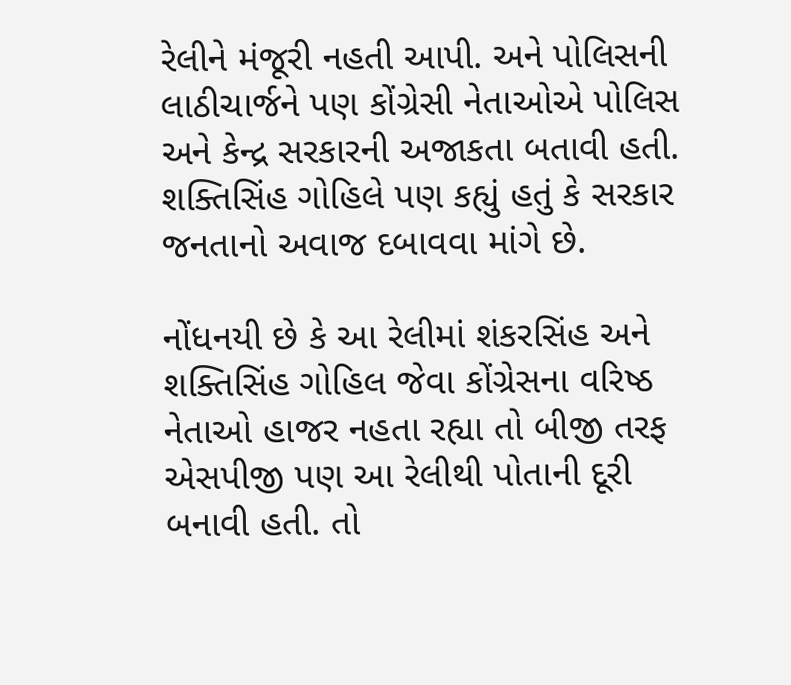રેલીને મંજૂરી નહતી આપી. અને પોલિસની લાઠીચાર્જને પણ કોંગ્રેસી નેતાઓએ પોલિસ અને કેન્દ્ર સરકારની અજાકતા બતાવી હતી. શક્તિસિંહ ગોહિલે પણ કહ્યું હતું કે સરકાર જનતાનો અવાજ દબાવવા માંગે છે.

નોંધનયી છે કે આ રેલીમાં શંકરસિંહ અને શક્તિસિંહ ગોહિલ જેવા કોંગ્રેસના વરિષ્ઠ નેતાઓ હાજર નહતા રહ્યા તો બીજી તરફ એસપીજી પણ આ રેલીથી પોતાની દૂરી બનાવી હતી. તો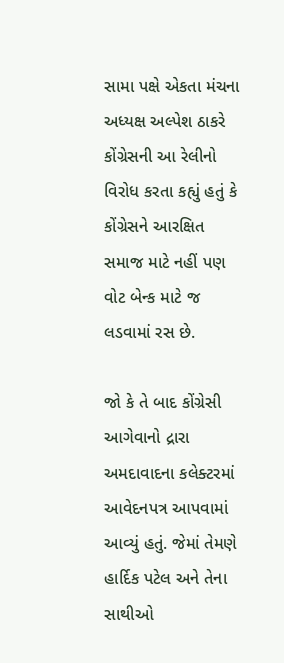સામા પક્ષે એકતા મંચના અધ્યક્ષ અલ્પેશ ઠાકરે કોંગ્રેસની આ રેલીનો વિરોધ કરતા કહ્યું હતું કે કોંગ્રેસને આરક્ષિત સમાજ માટે નહીં પણ વોટ બેન્ક માટે જ લડવામાં રસ છે.

જો કે તે બાદ કોંગ્રેસી આગેવાનો દ્રારા અમદાવાદના કલેક્ટરમાં આવેદનપત્ર આપવામાં આવ્યું હતું. જેમાં તેમણે હાર્દિક પટેલ અને તેના સાથીઓ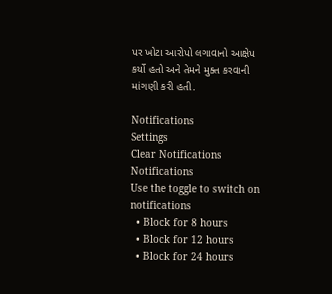પર ખોટા આરોપો લગાવાનો આક્ષેપ કર્યો હતો અને તેમને મુક્ત કરવાની માંગણી કરી હતી.

Notifications
Settings
Clear Notifications
Notifications
Use the toggle to switch on notifications
  • Block for 8 hours
  • Block for 12 hours
  • Block for 24 hours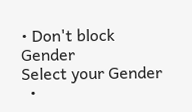• Don't block
Gender
Select your Gender
  •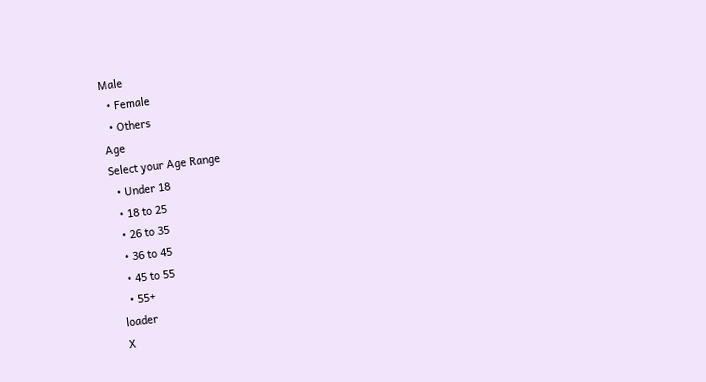Male
  • Female
  • Others
Age
Select your Age Range
  • Under 18
  • 18 to 25
  • 26 to 35
  • 36 to 45
  • 45 to 55
  • 55+
loader
X